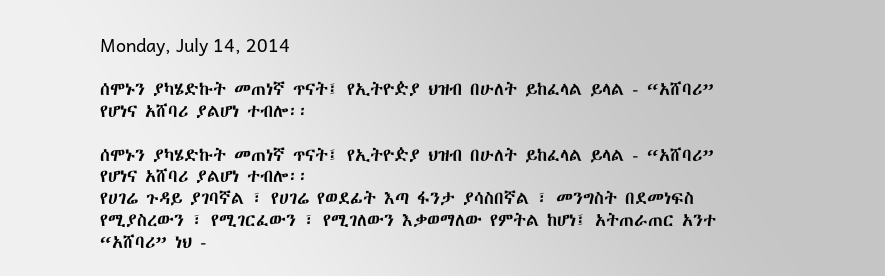Monday, July 14, 2014

ሰሞኑን ያካሄድኩት መጠነኛ ጥናት፤ የኢትዮዽያ ህዝብ በሁለት ይከፈላል ይላል - “አሸባሪ” የሆነና አሸባሪ ያልሆነ ተብሎ፡፡

ሰሞኑን ያካሄድኩት መጠነኛ ጥናት፤ የኢትዮዽያ ህዝብ በሁለት ይከፈላል ይላል - “አሸባሪ” የሆነና አሸባሪ ያልሆነ ተብሎ፡፡
የሀገሬ ጉዳይ ያገባኛል ፣ የሀገሬ የወደፊት እጣ ፋንታ ያሳስበኛል ፣ መንግስት በደመነፍስ የሚያስረውን ፣ የሚገርፈውን ፣ የሚገለውን እቃወማለው የምትል ከሆነ፤ አትጠራጠር አንተ “አሸባሪ” ነህ -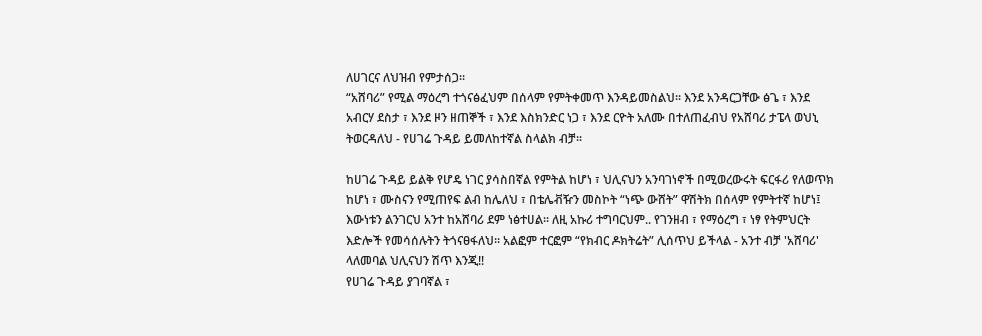ለሀገርና ለህዝብ የምታሰጋ፡፡
“አሸባሪ” የሚል ማዕረግ ተጎናፅፈህም በሰላም የምትቀመጥ እንዳይመስልህ፡፡ እንደ አንዳርጋቸው ፅጌ ፣ እንደ አብርሃ ደስታ ፣ እንደ ዞን ዘጠኞች ፣ እንደ እስክንድር ነጋ ፣ እንደ ርዮት አለሙ በተለጠፈብህ የአሸባሪ ታፔላ ወህኒ ትወርዳለህ - የሀገሬ ጉዳይ ይመለከተኛል ስላልክ ብቻ፡፡

ከሀገሬ ጉዳይ ይልቅ የሆዴ ነገር ያሳስበኛል የምትል ከሆነ ፣ ህሊናህን አንባገነኖች በሚወረውሩት ፍርፋሪ የለወጥክ ከሆነ ፣ ሙስናን የሚጠየፍ ልብ ከሌለህ ፣ በቴሌቭዥን መስኮት “ነጭ ውሸት” ዋሽትክ በሰላም የምትተኛ ከሆነ፤ እውነቱን ልንገርህ አንተ ከአሸባሪ ደም ነፅተሀል፡፡ ለዚ አኩሪ ተግባርህም.. የገንዘብ ፣ የማዕረግ ፣ ነፃ የትምህርት እድሎች የመሳሰሉትን ትጎናፀፋለህ፡፡ አልፎም ተርፎም “የክብር ዶክትሬት” ሊሰጥህ ይችላል - አንተ ብቻ 'አሸባሪ' ላለመባል ህሊናህን ሽጥ እንጂ!!
የሀገሬ ጉዳይ ያገባኛል ፣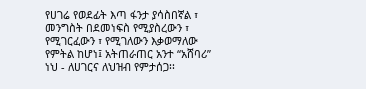የሀገሬ የወደፊት እጣ ፋንታ ያሳስበኛል ፣ መንግስት በደመነፍስ የሚያስረውን ፣ የሚገርፈውን ፣ የሚገለውን እቃወማለው የምትል ከሆነ፤ አትጠራጠር አንተ “አሸባሪ” ነህ - ለሀገርና ለህዝብ የምታሰጋ፡፡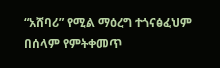“አሸባሪ” የሚል ማዕረግ ተጎናፅፈህም በሰላም የምትቀመጥ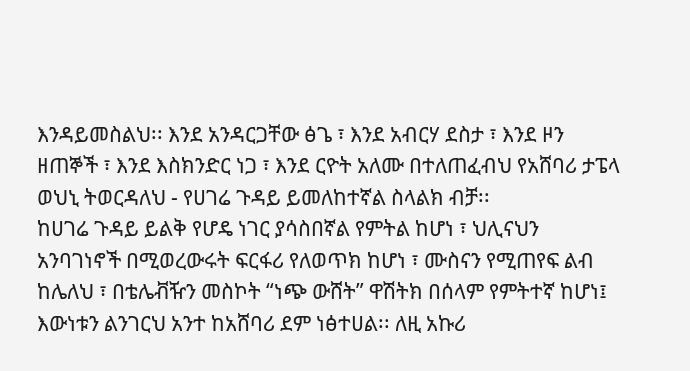እንዳይመስልህ፡፡ እንደ አንዳርጋቸው ፅጌ ፣ እንደ አብርሃ ደስታ ፣ እንደ ዞን ዘጠኞች ፣ እንደ እስክንድር ነጋ ፣ እንደ ርዮት አለሙ በተለጠፈብህ የአሸባሪ ታፔላ ወህኒ ትወርዳለህ - የሀገሬ ጉዳይ ይመለከተኛል ስላልክ ብቻ፡፡
ከሀገሬ ጉዳይ ይልቅ የሆዴ ነገር ያሳስበኛል የምትል ከሆነ ፣ ህሊናህን አንባገነኖች በሚወረውሩት ፍርፋሪ የለወጥክ ከሆነ ፣ ሙስናን የሚጠየፍ ልብ ከሌለህ ፣ በቴሌቭዥን መስኮት “ነጭ ውሸት” ዋሽትክ በሰላም የምትተኛ ከሆነ፤ እውነቱን ልንገርህ አንተ ከአሸባሪ ደም ነፅተሀል፡፡ ለዚ አኩሪ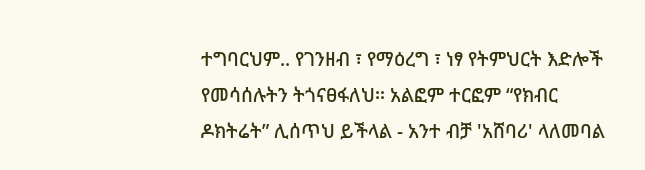ተግባርህም.. የገንዘብ ፣ የማዕረግ ፣ ነፃ የትምህርት እድሎች የመሳሰሉትን ትጎናፀፋለህ፡፡ አልፎም ተርፎም “የክብር ዶክትሬት” ሊሰጥህ ይችላል - አንተ ብቻ 'አሸባሪ' ላለመባል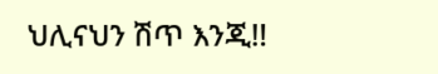ህሊናህን ሽጥ እንጂ!!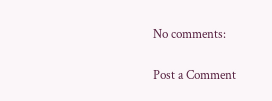No comments:

Post a Comment